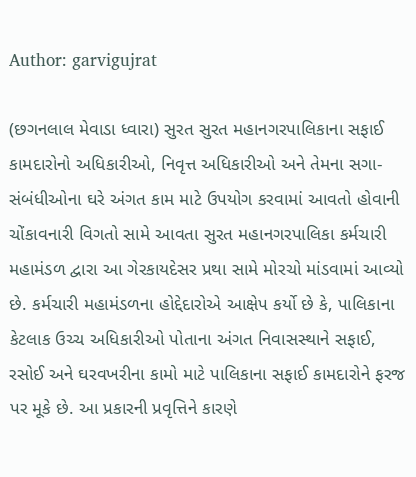Author: garvigujrat

(છગનલાલ મેવાડા ધ્વારા) સુરત સુરત મહાનગરપાલિકાના સફાઈ કામદારોનો અધિકારીઓ, નિવૃત્ત અધિકારીઓ અને તેમના સગા- સંબંધીઓના ઘરે અંગત કામ માટે ઉપયોગ કરવામાં આવતો હોવાની ચોંકાવનારી વિગતો સામે આવતા સુરત મહાનગરપાલિકા કર્મચારી મહામંડળ દ્વારા આ ગેરકાયદેસર પ્રથા સામે મોરચો માંડવામાં આવ્યો છે. કર્મચારી મહામંડળના હોદ્દેદારોએ આક્ષેપ કર્યો છે કે, પાલિકાના કેટલાક ઉચ્ચ અધિકારીઓ પોતાના અંગત નિવાસસ્થાને સફાઈ, રસોઈ અને ઘરવખરીના કામો માટે પાલિકાના સફાઈ કામદારોને ફરજ પર મૂકે છે. આ પ્રકારની પ્રવૃત્તિને કારણે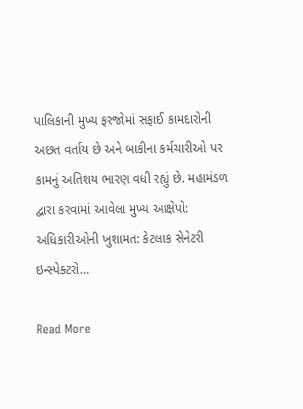પાલિકાની મુખ્ય ફરજોમાં સફાઈ કામદારોની અછત વર્તાય છે અને બાકીના કર્મચારીઓ પર કામનું અતિશય ભારણ વધી રહ્યું છે. મહામંડળ દ્વારા કરવામાં આવેલા મુખ્ય આક્ષેપો: અધિકારીઓની ખુશામત: કેટલાક સેનેટરી ઇન્સ્પેક્ટરો…

Read More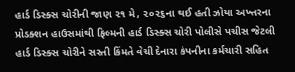હાર્ડ ડિસ્ક્સ ચોરીની જાણ ૨૧ મે, ૨૦૨૬ના થઈ હતી ઝોયા અખ્તરના પ્રોડક્શન હાઉસમાંથી ફિલ્મની હાર્ડ ડિસ્ક્સ ચોરી પોલીસે પચીસ જેટલી હાર્ડ ડિસ્ક્સ ચોરીને સસ્તી કિંમતે વેચી દેનારા કંપનીના કર્મચારી સહિત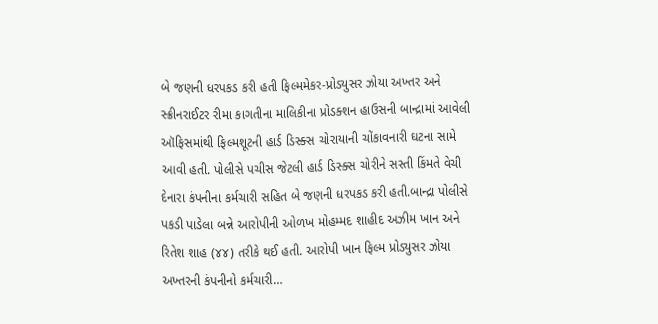બે જણની ધરપકડ કરી હતી ફિલ્મમેકર-પ્રોડ્યુસર ઝોયા અખ્તર અને સ્ક્રીનરાઈટર રીમા કાગતીના માલિકીના પ્રોડક્શન હાઉસની બાન્દ્રામાં આવેલી ઑફિસમાંથી ફિલ્મશૂટની હાર્ડ ડિસ્ક્સ ચોરાયાની ચોંકાવનારી ઘટના સામે આવી હતી. પોલીસે પચીસ જેટલી હાર્ડ ડિસ્ક્સ ચોરીને સસ્તી કિંમતે વેચી દેનારા કંપનીના કર્મચારી સહિત બે જણની ધરપકડ કરી હતી.બાન્દ્રા પોલીસે પકડી પાડેલા બન્ને આરોપીની ઓળખ મોહમ્મદ શાહીદ અઝીમ ખાન અને રિતેશ શાહ (૪૪) તરીકે થઈ હતી. આરોપી ખાન ફિલ્મ પ્રોડ્યુસર ઝોયા અખ્તરની કંપનીનો કર્મચારી…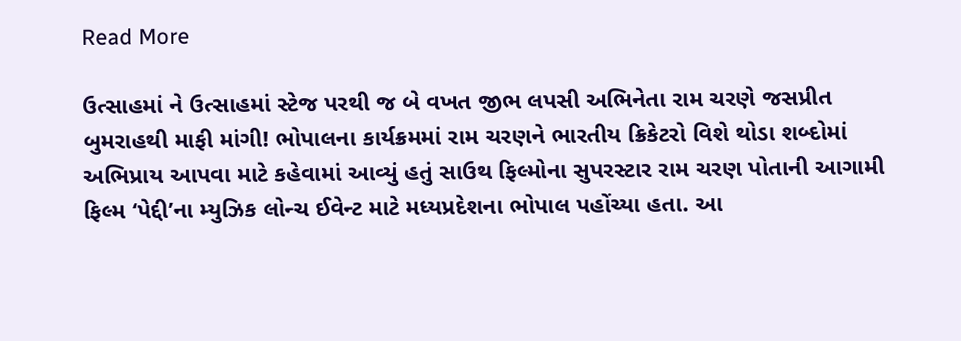Read More

ઉત્સાહમાં ને ઉત્સાહમાં સ્ટેજ પરથી જ બે વખત જીભ લપસી અભિનેતા રામ ચરણે જસપ્રીત બુમરાહથી માફી માંગી! ભોપાલના કાર્યક્રમમાં રામ ચરણને ભારતીય ક્રિકેટરો વિશે થોડા શબ્દોમાં અભિપ્રાય આપવા માટે કહેવામાં આવ્યું હતું સાઉથ ફિલ્મોના સુપરસ્ટાર રામ ચરણ પોતાની આગામી ફિલ્મ ‘પેદ્દી’ના મ્યુઝિક લોન્ચ ઈવેન્ટ માટે મધ્યપ્રદેશના ભોપાલ પહોંચ્યા હતા. આ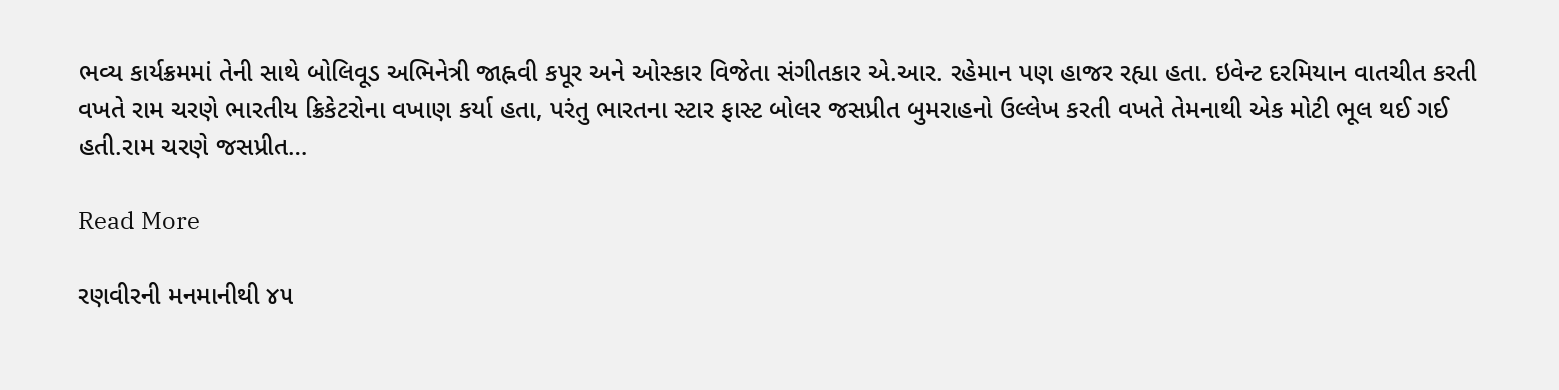ભવ્ય કાર્યક્રમમાં તેની સાથે બોલિવૂડ અભિનેત્રી જાહ્નવી કપૂર અને ઓસ્કાર વિજેતા સંગીતકાર એ.આર. રહેમાન પણ હાજર રહ્યા હતા. ઇવેન્ટ દરમિયાન વાતચીત કરતી વખતે રામ ચરણે ભારતીય ક્રિકેટરોના વખાણ કર્યા હતા, પરંતુ ભારતના સ્ટાર ફાસ્ટ બોલર જસપ્રીત બુમરાહનો ઉલ્લેખ કરતી વખતે તેમનાથી એક મોટી ભૂલ થઈ ગઈ હતી.રામ ચરણે જસપ્રીત…

Read More

રણવીરની મનમાનીથી ૪૫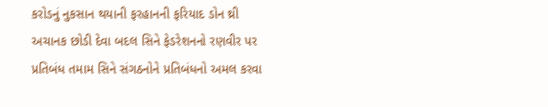કરોડનું નુકસાન થયાની ફરહાનની ફરિયાદ ડોન થ્રી અચાનક છોડી દેવા બદલ સિને ફેડરેશનનો રણવીર પર પ્રતિબંધ તમામ સિને સંગઠનોને પ્રતિબંધનો અમલ કરવા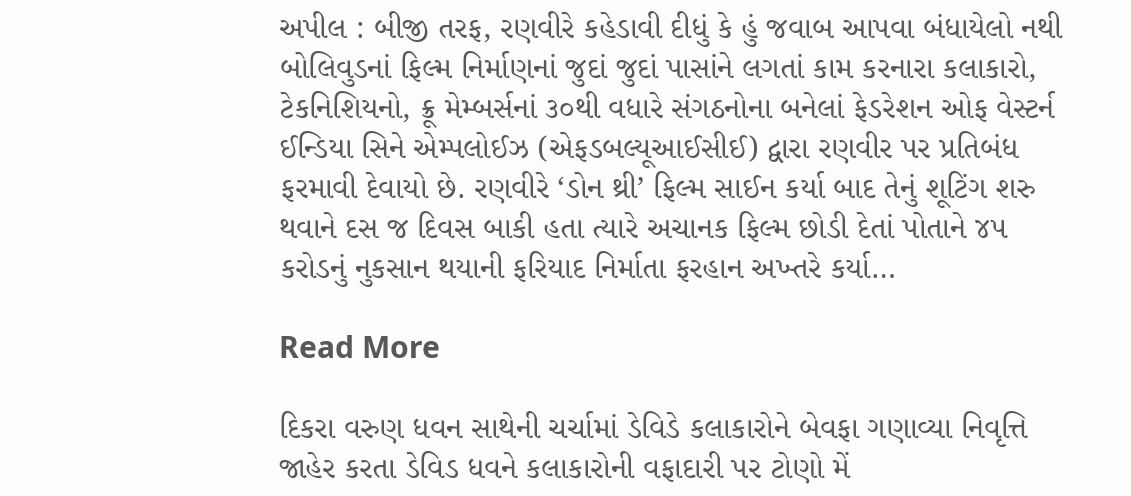અપીલ : બીજી તરફ, રણવીરે કહેડાવી દીધું કે હું જવાબ આપવા બંધાયેલો નથી બોલિવુડનાં ફિલ્મ નિર્માણનાં જુદાં જુદાં પાસાંને લગતાં કામ કરનારા કલાકારો, ટેકનિશિયનો, ક્રૂ મેમ્બર્સનાં ૩૦થી વધારે સંગઠનોના બનેલાં ફેડરેશન ઓફ વેસ્ટર્ન ઈન્ડિયા સિને એમ્પલોઈઝ (એફડબલ્યૂઆઈસીઈ) દ્વારા રણવીર પર પ્રતિબંધ ફરમાવી દેવાયો છે. રણવીરે ‘ડોન થ્રી’ ફિલ્મ સાઈન કર્યા બાદ તેનું શૂટિંગ શરુ થવાને દસ જ દિવસ બાકી હતા ત્યારે અચાનક ફિલ્મ છોડી દેતાં પોતાને ૪૫ કરોડનું નુકસાન થયાની ફરિયાદ નિર્માતા ફરહાન અખ્તરે કર્યા…

Read More

દિકરા વરુણ ધવન સાથેની ચર્ચામાં ડેવિડે કલાકારોને બેવફા ગણાવ્યા નિવૃત્તિ જાહેર કરતા ડેવિડ ધવને કલાકારોની વફાદારી પર ટોણો મેં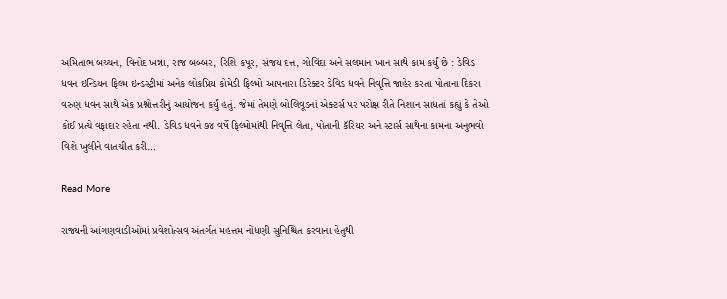અમિતાભ બચ્ચન, વિનોદ ખન્ના, રાજ બબ્બર, રિશિ કપૂર, સંજય દત્ત, ગોવિંદા અને સલમાન ખાન સાથે કામ કર્યું છે : ડેવિડ ધવન ઇન્ડિયન ફિલ્મ ઇન્ડસ્ટ્રીમાં અનેક લોકપ્રિય કોમેડી ફિલ્મો આપનારા ડિરેક્ટર ડેવિડ ધવને નિવૃત્તિ જાહેર કરતા પોતાના દિકરા વરુણ ધવન સાથે એક પ્રશ્નોત્તરીનું આયોજન કર્યું હતું. જેમાં તેમણે બોલિવૂડનાં એક્ટર્સ પર પરોક્ષ રીતે નિશાન સાધતાં કહ્યું કે તેઓ કોઈ પ્રત્યે વફાદાર રહેતા નથી. ડેવિડ ધવને ૭૪ વર્ષે ફિલ્મોમાંથી નિવૃત્તિ લેતા, પોતાની કૅરિયર અને સ્ટાર્સ સાથેના કામના અનુભવો વિશે ખુલીને વાતચીત કરી…

Read More

રાજ્યની આંગણવાડીઓમાં પ્રવેશોત્સવ અંતર્ગત મહત્તમ નોંધણી સુનિશ્ચિત કરવાના હેતુથી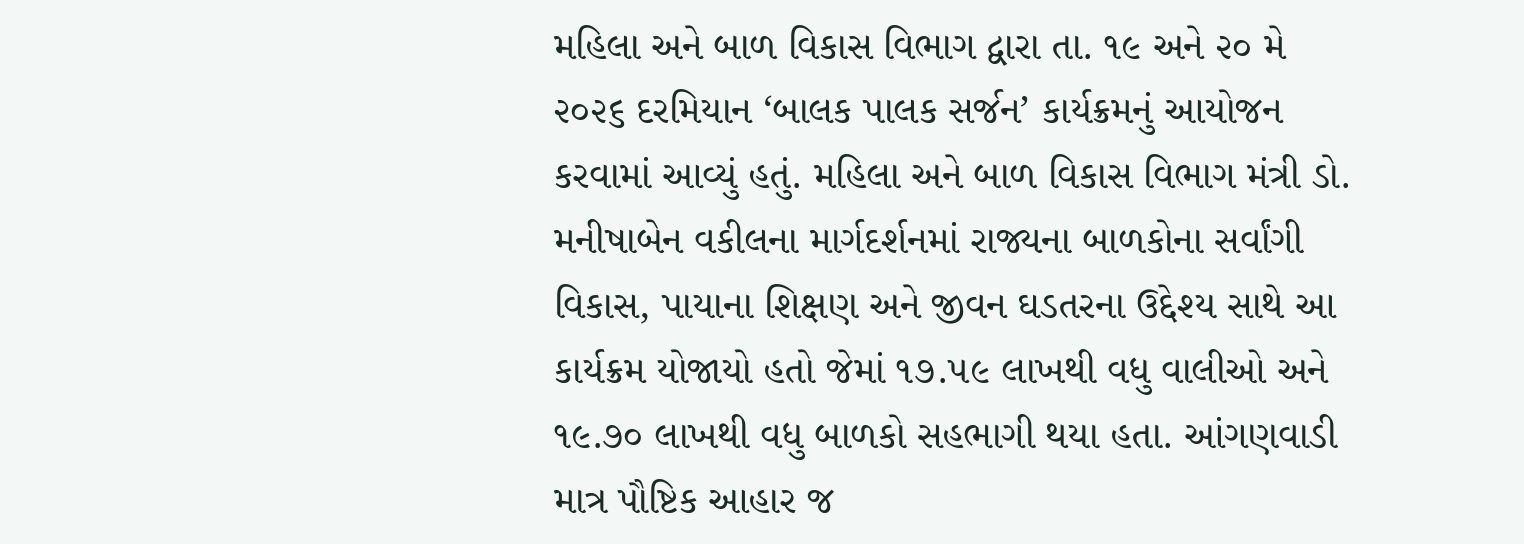મહિલા અને બાળ વિકાસ વિભાગ દ્વારા તા. ૧૯ અને ૨૦ મે ૨૦૨૬ દરમિયાન ‘બાલક પાલક સર્જન’ કાર્યક્રમનું આયોજન કરવામાં આવ્યું હતું. મહિલા અને બાળ વિકાસ વિભાગ મંત્રી ડો. મનીષાબેન વકીલના માર્ગદર્શનમાં રાજ્યના બાળકોના સર્વાંગી વિકાસ, પાયાના શિક્ષણ અને જીવન ઘડતરના ઉદ્દેશ્ય સાથે આ કાર્યક્રમ યોજાયો હતો જેમાં ૧૭.૫૯ લાખથી વધુ વાલીઓ અને ૧૯.૭૦ લાખથી વધુ બાળકો સહભાગી થયા હતા. આંગણવાડી માત્ર પૌષ્ટિક આહાર જ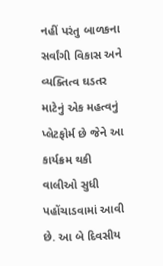નહીં પરંતુ બાળકના સર્વાંગી વિકાસ અને વ્યક્તિત્વ ઘડતર માટેનું એક મહત્વનું પ્લેટફોર્મ છે જેને આ કાર્યક્રમ થકી વાલીઓ સુધી પહોંચાડવામાં આવી છે. આ બે દિવસીય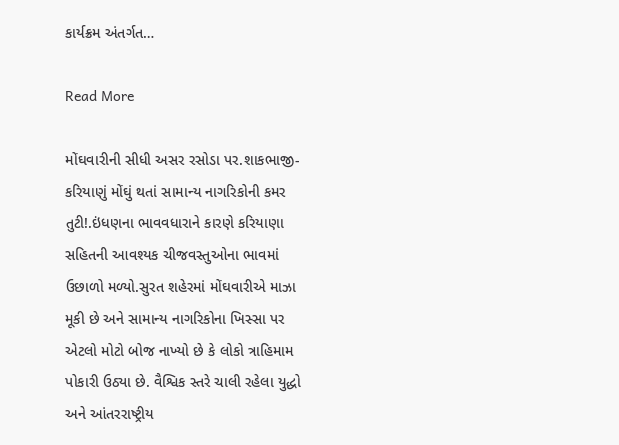કાર્યક્રમ અંતર્ગત…

Read More

મોંઘવારીની સીધી અસર રસોડા પર.શાકભાજી-કરિયાણું મોંઘું થતાં સામાન્ય નાગરિકોની કમર તુટી!.ઇંધણના ભાવવધારાને કારણે કરિયાણા સહિતની આવશ્યક ચીજવસ્તુઓના ભાવમાં ઉછાળો મળ્યો.સુરત શહેરમાં મોંઘવારીએ માઝા મૂકી છે અને સામાન્ય નાગરિકોના ખિસ્સા પર એટલો મોટો બોજ નાખ્યો છે કે લોકો ત્રાહિમામ પોકારી ઉઠ્યા છે. વૈશ્વિક સ્તરે ચાલી રહેલા યુદ્ધો અને આંતરરાષ્ટ્રીય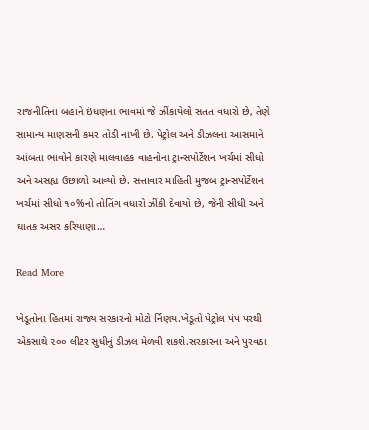રાજનીતિના બહાને ઇંધણના ભાવમાં જે ઝીંકાયેલો સતત વધારો છે, તેણે સામાન્ય માણસની કમર તોડી નાખી છે. પેટ્રોલ અને ડીઝલના આસમાને આંબતા ભાવોને કારણે માલવાહક વાહનોના ટ્રાન્સપોર્ટેશન ખર્ચમાં સીધો અને અસહ્ય ઉછાળો આવ્યો છે. સત્તાવાર માહિતી મુજબ ટ્રાન્સપોર્ટેશન ખર્ચમાં સીધો ૧૦%નો તોતિંગ વધારો ઝીંકી દેવાયો છે, જેની સીધી અને ઘાતક અસર કરિયાણા…

Read More

ખેડૂતોના હિતમાં રાજ્ય સરકારનો મોટો ર્નિણય.ખેડૂતો પેટ્રોલ પંપ પરથી એકસાથે ૨૦૦ લીટર સુધીનું ડીઝલ મેળવી શકશે.સરકારના અને પુરવઠા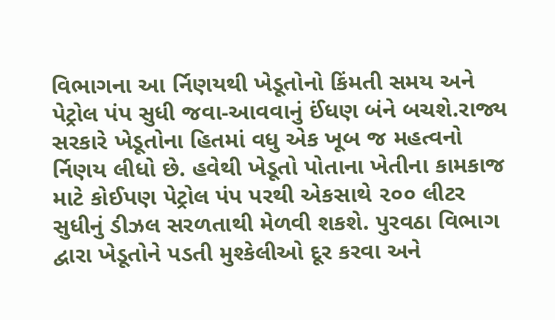વિભાગના આ ર્નિણયથી ખેડૂતોનો કિંમતી સમય અને પેટ્રોલ પંપ સુધી જવા-આવવાનું ઈંધણ બંને બચશે.રાજ્ય સરકારે ખેડૂતોના હિતમાં વધુ એક ખૂબ જ મહત્વનો ર્નિણય લીધો છે. હવેથી ખેડૂતો પોતાના ખેતીના કામકાજ માટે કોઈપણ પેટ્રોલ પંપ પરથી એકસાથે ૨૦૦ લીટર સુધીનું ડીઝલ સરળતાથી મેળવી શકશે. પુરવઠા વિભાગ દ્વારા ખેડૂતોને પડતી મુશ્કેલીઓ દૂર કરવા અને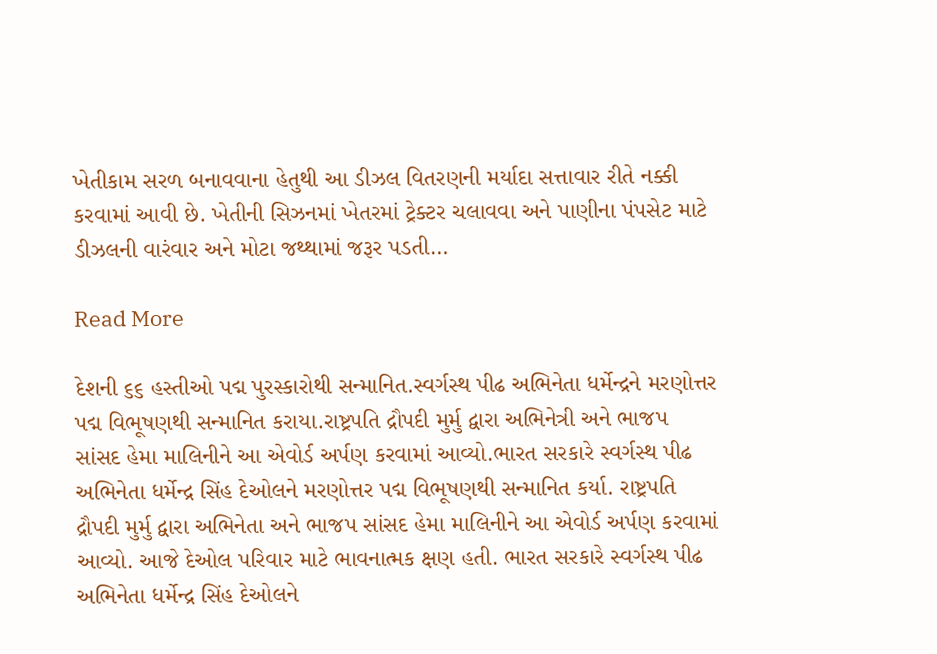ખેતીકામ સરળ બનાવવાના હેતુથી આ ડીઝલ વિતરણની મર્યાદા સત્તાવાર રીતે નક્કી કરવામાં આવી છે. ખેતીની સિઝનમાં ખેતરમાં ટ્રેક્ટર ચલાવવા અને પાણીના પંપસેટ માટે ડીઝલની વારંવાર અને મોટા જથ્થામાં જરૂર પડતી…

Read More

દેશની ૬૬ હસ્તીઓ પદ્મ પુરસ્કારોથી સન્માનિત.સ્વર્ગસ્થ પીઢ અભિનેતા ધર્મેન્દ્રને મરણોત્તર પદ્મ વિભૂષણથી સન્માનિત કરાયા.રાષ્ટ્રપતિ દ્રૌપદી મુર્મુ દ્વારા અભિનેત્રી અને ભાજપ સાંસદ હેમા માલિનીને આ એવોર્ડ અર્પણ કરવામાં આવ્યો.ભારત સરકારે સ્વર્ગસ્થ પીઢ અભિનેતા ધર્મેન્દ્ર સિંહ દેઓલને મરણોત્તર પદ્મ વિભૂષણથી સન્માનિત કર્યા. રાષ્ટ્રપતિ દ્રૌપદી મુર્મુ દ્વારા અભિનેતા અને ભાજપ સાંસદ હેમા માલિનીને આ એવોર્ડ અર્પણ કરવામાં આવ્યો. આજે દેઓલ પરિવાર માટે ભાવનાત્મક ક્ષણ હતી. ભારત સરકારે સ્વર્ગસ્થ પીઢ અભિનેતા ધર્મેન્દ્ર સિંહ દેઓલને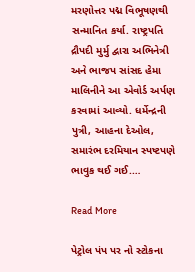મરણોત્તર પદ્મ વિભૂષણથી સન્માનિત કર્યા. રાષ્ટ્રપતિ દ્રૌપદી મુર્મુ દ્વારા અભિનેત્રી અને ભાજપ સાંસદ હેમા માલિનીને આ એવોર્ડ અર્પણ કરવામાં આવ્યો. ધર્મેન્દ્રની પુત્રી, આહના દેઓલ, સમારંભ દરમિયાન સ્પષ્ટપણે ભાવુક થઈ ગઈ.…

Read More

પેટ્રોલ પંપ પર નો સ્ટોકના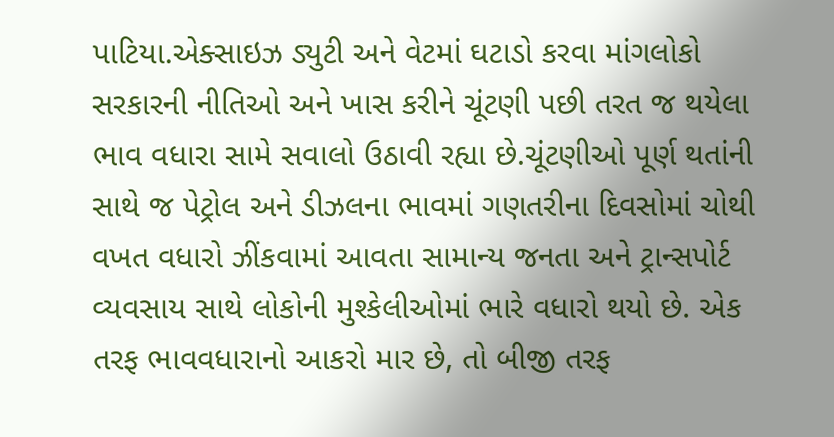પાટિયા.એક્સાઇઝ ડ્યુટી અને વેટમાં ઘટાડો કરવા માંગલોકો સરકારની નીતિઓ અને ખાસ કરીને ચૂંટણી પછી તરત જ થયેલા ભાવ વધારા સામે સવાલો ઉઠાવી રહ્યા છે.ચૂંટણીઓ પૂર્ણ થતાંની સાથે જ પેટ્રોલ અને ડીઝલના ભાવમાં ગણતરીના દિવસોમાં ચોથી વખત વધારો ઝીંકવામાં આવતા સામાન્ય જનતા અને ટ્રાન્સપોર્ટ વ્યવસાય સાથે લોકોની મુશ્કેલીઓમાં ભારે વધારો થયો છે. એક તરફ ભાવવધારાનો આકરો માર છે, તો બીજી તરફ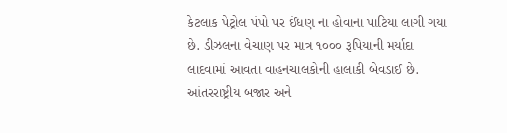કેટલાક પેટ્રોલ પંપો પર ઈંધણ ના હોવાના પાટિયા લાગી ગયા છે. ડીઝલના વેચાણ પર માત્ર ૧૦૦૦ રૂપિયાની મર્યાદા લાદવામાં આવતા વાહનચાલકોની હાલાકી બેવડાઈ છે. આંતરરાષ્ટ્રીય બજાર અને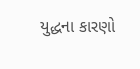યુદ્ધના કારણો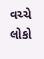વચ્ચે લોકો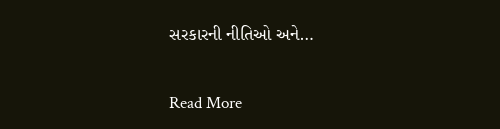સરકારની નીતિઓ અને…

Read More